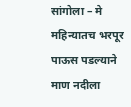सांगोला – मे महिन्यातच भरपूर पाऊस पडल्याने माण नदीला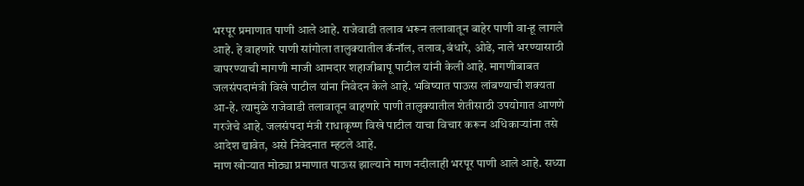भरपूर प्रमाणात पाणी आले आहे. राजेवाडी तलाव भरून तलावातून बाहेर पाणी वा-हू लागले आहे. हे वाहणारे पाणी सांगोला तालुक्यातील कॅनॉल, तलाव, बंधारे, ओढे, नाले भरण्यासाठी वापरण्याची मागणी माजी आमदार शहाजीबापू पाटील यांनी केली आहे. मागणीबाबत जलसंपदामंत्री विखे पाटील यांना निवेदन केले आहे. भविष्यात पाऊस लांबण्याची शक्यता आ-हे. त्यामुळे राजेवाडी तलावातून वाहणारे पाणी तालुक्यातील शेतीसाठी उपयोगात आणणे गरजेचे आहे. जलसंपदा मंत्री राधाकृष्ण विखे पाटील याचा विचार करून अधिकाऱ्यांना तसे आदेश द्यावेत, असे निवेदनात म्हटले आहे.
माण खोऱ्यात मोठ्या प्रमाणात पाऊस झाल्याने माण नदीलाही भरपूर पाणी आले आहे. सध्या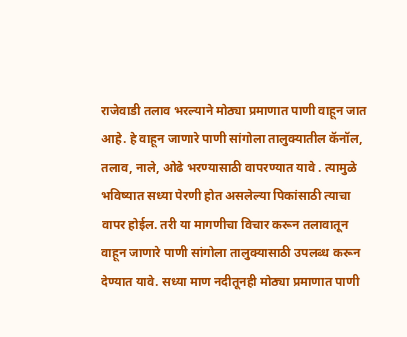राजेवाडी तलाव भरल्याने मोठ्या प्रमाणात पाणी वाहून जात आहे. हे वाहून जाणारे पाणी सांगोला तालुक्यातील कॅनॉल, तलाव, नाले, ओढे भरण्यासाठी वापरण्यात यावे . त्यामुळे भविष्यात सध्या पेरणी होत असलेल्या पिकांसाठी त्याचा वापर होईल. तरी या मागणीचा विचार करून तलावातून वाहून जाणारे पाणी सांगोला तालुक्यासाठी उपलब्ध करून देण्यात यावे. सध्या माण नदीतूनही मोठ्या प्रमाणात पाणी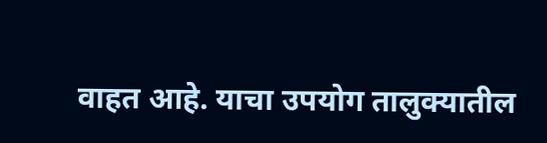वाहत आहे. याचा उपयोग तालुक्यातील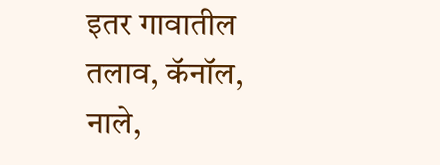इतर गावातील तलाव, कॅनॉल, नाले,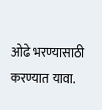ओढे भरण्यासाठी करण्यात यावा.